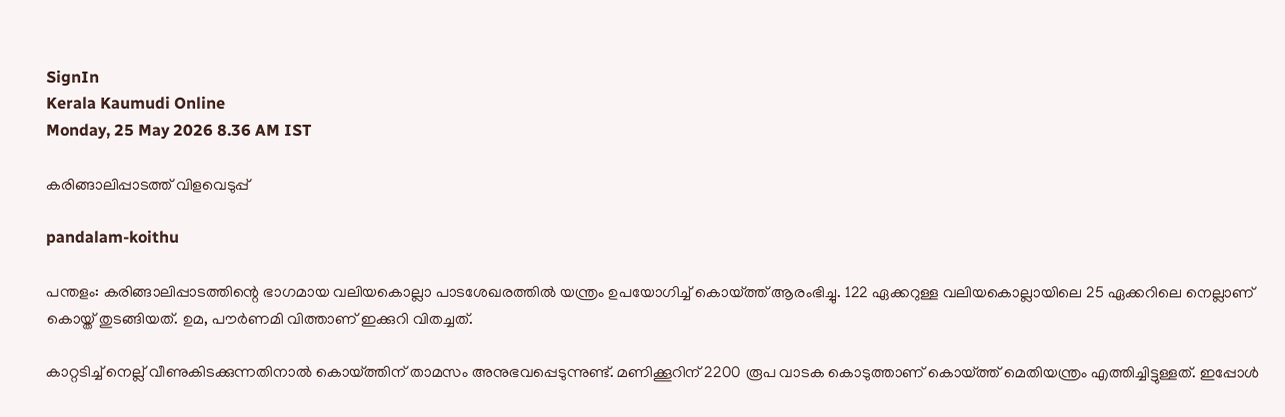SignIn
Kerala Kaumudi Online
Monday, 25 May 2026 8.36 AM IST

കരിങ്ങാലിപ്പാടത്ത് വിളവെടുപ്പ്

pandalam-koithu

പന്തളം: കരിങ്ങാലിപ്പാടത്തിന്റെ ഭാഗമായ വലിയകൊല്ലാ പാടശേഖരത്തിൽ യന്ത്രം ഉപയോഗിച്ച് കൊയ്ത്ത് ആരംഭിച്ചു. 122 ഏക്കറുള്ള വലിയകൊല്ലായിലെ 25 ഏക്കറിലെ നെല്ലാണ് കൊയ്ത് തുടങ്ങിയത്. ഉമ, പൗർണമി വിത്താണ് ഇക്കുറി വിതച്ചത്.

കാറ്റടിച്ച് നെല്ല് വീണുകിടക്കുന്നതിനാൽ കൊയ്ത്തിന് താമസം അനുഭവപ്പെടുന്നുണ്ട്. മണിക്കൂറിന് 2200 രൂപ വാടക കൊടുത്താണ് കൊയ്ത്ത് മെതിയന്ത്രം എത്തിച്ചിട്ടുള്ളത്. ഇപ്പോൾ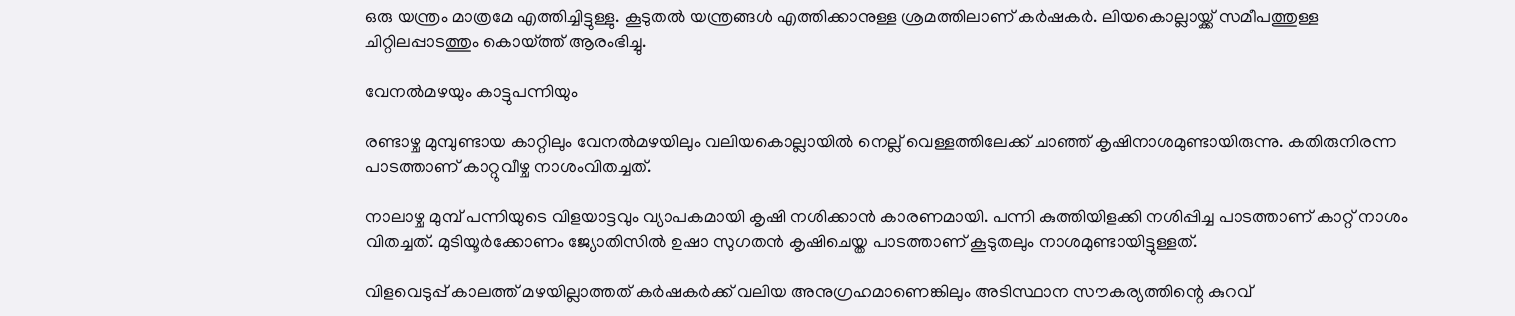ഒരു യന്ത്രം മാത്രമേ എത്തിച്ചിട്ടുള്ളു. കൂടുതൽ യന്ത്രങ്ങൾ എത്തിക്കാനുള്ള ശ്രമത്തിലാണ് കർഷകർ. ലിയകൊല്ലായ്ക്ക് സമീപത്തുള്ള ചിറ്റിലപ്പാടത്തും കൊയ്ത്ത് ആരംഭിച്ചു.

വേനൽമഴയും കാട്ടുപന്നിയും

രണ്ടാഴ്ച മുമ്പുണ്ടായ കാറ്റിലും വേനൽമഴയിലും വലിയകൊല്ലായിൽ നെല്ല് വെള്ളത്തിലേക്ക് ചാഞ്ഞ് കൃഷിനാശമുണ്ടായിരുന്നു. കതിരുനിരന്ന പാടത്താണ് കാറ്റുവീഴ്ച നാശംവിതച്ചത്.

നാലാഴ്ച മുമ്പ് പന്നിയുടെ വിളയാട്ടവും വ്യാപകമായി കൃഷി നശിക്കാൻ കാരണമായി. പന്നി കുത്തിയിളക്കി നശിപ്പിച്ച പാടത്താണ് കാറ്റ് നാശം വിതച്ചത്. മുടിയൂർക്കോണം ജ്യോതിസിൽ ഉഷാ സുഗതൻ കൃഷിചെയ്ത പാടത്താണ് കൂടുതലും നാശമുണ്ടായിട്ടുള്ളത്.

വിളവെടുപ്പ് കാലത്ത് മഴയില്ലാത്തത് കർഷകർക്ക് വലിയ അനുഗ്രഹമാണെങ്കിലും അടിസ്ഥാന സൗകര്യത്തിന്റെ കുറവ്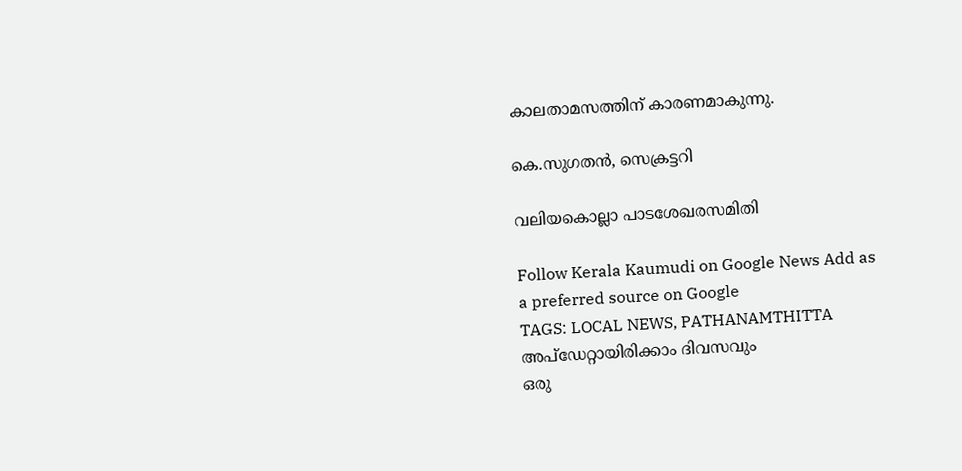കാലതാമസത്തിന് കാരണമാകുന്നു.

കെ.സുഗതൻ, സെക്രട്ടറി

വലിയകൊല്ലാ പാടശേഖരസമിതി

Follow Kerala Kaumudi on Google News Add as a preferred source on Google
TAGS: LOCAL NEWS, PATHANAMTHITTA
അപ്ഡേറ്റായിരിക്കാം ദിവസവും
ഒരു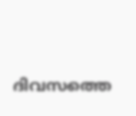ദിവസത്തെ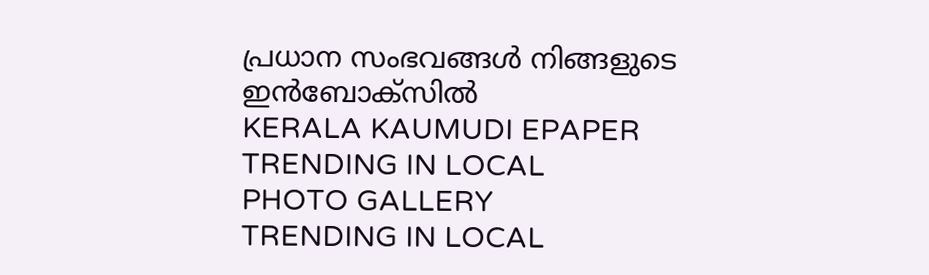പ്രധാന സംഭവങ്ങൾ നിങ്ങളുടെ ഇൻബോക്സിൽ
KERALA KAUMUDI EPAPER
TRENDING IN LOCAL
PHOTO GALLERY
TRENDING IN LOCAL